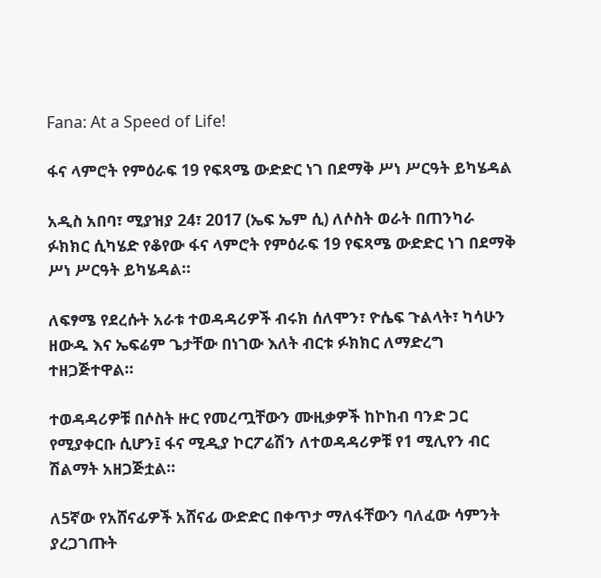Fana: At a Speed of Life!

ፋና ላምሮት የምዕራፍ 19 የፍጻሜ ውድድር ነገ በደማቅ ሥነ ሥርዓት ይካሄዳል

አዲስ አበባ፣ ሚያዝያ 24፣ 2017 (ኤፍ ኤም ሲ) ለሶስት ወራት በጠንካራ ፉክክር ሲካሄድ የቆየው ፋና ላምሮት የምዕራፍ 19 የፍጻሜ ውድድር ነገ በደማቅ ሥነ ሥርዓት ይካሄዳል።

ለፍፃሜ የደረሱት አራቱ ተወዳዳሪዎች ብሩክ ሰለሞን፣ ዮሴፍ ጉልላት፣ ካሳሁን ዘውዱ እና ኤፍሬም ጌታቸው በነገው እለት ብርቱ ፉክክር ለማድረግ ተዘጋጅተዋል።

ተወዳዳሪዎቹ በሶስት ዙር የመረጧቸውን ሙዚቃዎች ከኮከብ ባንድ ጋር የሚያቀርቡ ሲሆን፤ ፋና ሚዲያ ኮርፖሬሽን ለተወዳዳሪዎቹ የ1 ሚሊየን ብር ሽልማት አዘጋጅቷል።

ለ5ኛው የአሸናፊዎች አሸናፊ ውድድር በቀጥታ ማለፋቸውን ባለፈው ሳምንት ያረጋገጡት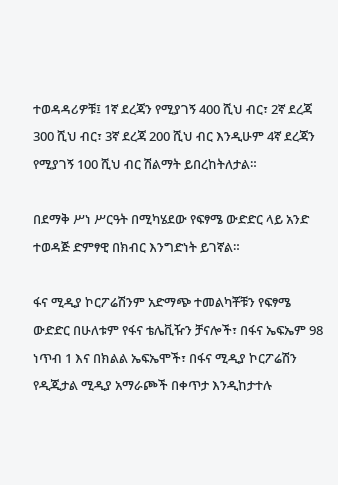ተወዳዳሪዎቹ፤ 1ኛ ደረጃን የሚያገኝ 400 ሺህ ብር፣ 2ኛ ደረጃ 300 ሺህ ብር፣ 3ኛ ደረጃ 200 ሺህ ብር እንዲሁም 4ኛ ደረጃን የሚያገኝ 100 ሺህ ብር ሽልማት ይበረከትለታል።

በደማቅ ሥነ ሥርዓት በሚካሄደው የፍፃሜ ውድድር ላይ አንድ ተወዳጅ ድምፃዊ በክብር እንግድነት ይገኛል።

ፋና ሚዲያ ኮርፖሬሽንም አድማጭ ተመልካቾቹን የፍፃሜ ውድድር በሁለቱም የፋና ቴሌቪዥን ቻናሎች፣ በፋና ኤፍኤም 98 ነጥብ 1 እና በክልል ኤፍኤሞች፣ በፋና ሚዲያ ኮርፖሬሽን የዲጂታል ሚዲያ አማራጮች በቀጥታ እንዲከታተሉ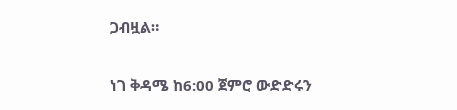ጋብዟል።

ነገ ቅዳሜ ከ6:00 ጀምሮ ውድድሩን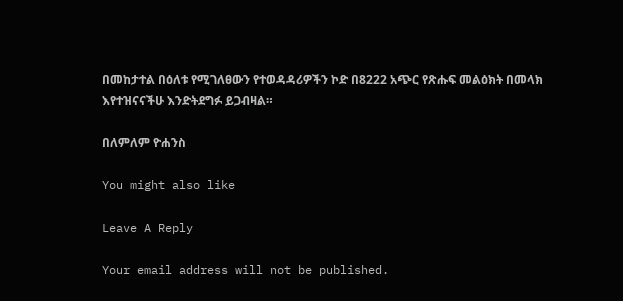በመከታተል በዕለቱ የሚገለፀውን የተወዳዳሪዎችን ኮድ በ8222 አጭር የጽሑፍ መልዕክት በመላክ እየተዝናናችሁ እንድትደግፉ ይጋብዛል።

በለምለም ዮሐንስ

You might also like

Leave A Reply

Your email address will not be published.